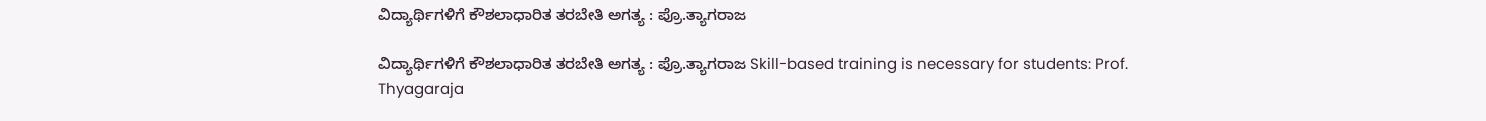ವಿದ್ಯಾರ್ಥಿಗಳಿಗೆ ಕೌಶಲಾಧಾರಿತ ತರಬೇತಿ ಅಗತ್ಯ : ಪ್ರೊ.ತ್ಯಾಗರಾಜ

ವಿದ್ಯಾರ್ಥಿಗಳಿಗೆ ಕೌಶಲಾಧಾರಿತ ತರಬೇತಿ ಅಗತ್ಯ : ಪ್ರೊ.ತ್ಯಾಗರಾಜ Skill-based training is necessary for students: Prof. Thyagaraja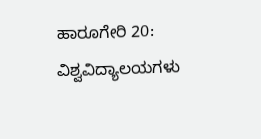ಹಾರೂಗೇರಿ 20: ವಿಶ್ವವಿದ್ಯಾಲಯಗಳು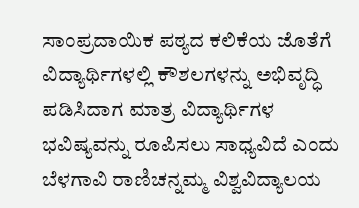ಸಾಂಪ್ರದಾಯಿಕ ಪಠ್ಯದ ಕಲಿಕೆಯ ಜೊತೆಗೆ ವಿದ್ಯಾರ್ಥಿಗಳಲ್ಲಿ ಕೌಶಲಗಳನ್ನು ಅಭಿವೃದ್ಧಿ ಪಡಿಸಿದಾಗ ಮಾತ್ರ ವಿದ್ಯಾರ್ಥಿಗಳ ಭವಿಷ್ಯವನ್ನು ರೂಪಿಸಲು ಸಾಧ್ಯವಿದೆ ಎಂದು ಬೆಳಗಾವಿ ರಾಣಿಚನ್ನಮ್ಮ ವಿಶ್ವವಿದ್ಯಾಲಯ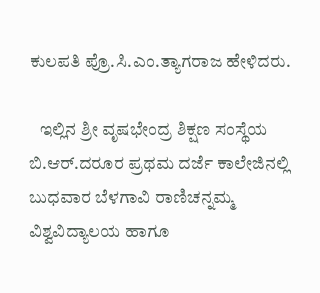ಕುಲಪತಿ ಪ್ರೊ.ಸಿ.ಎಂ.ತ್ಯಾಗರಾಜ ಹೇಳಿದರು.

   ಇಲ್ಲಿನ ಶ್ರೀ ವೃಷಭೇಂದ್ರ ಶಿಕ್ಷಣ ಸಂಸ್ಥೆಯ ಬಿ.ಆರ್‌.ದರೂರ ಪ್ರಥಮ ದರ್ಜೆ ಕಾಲೇಜಿನಲ್ಲಿ ಬುಧವಾರ ಬೆಳಗಾವಿ ರಾಣಿಚನ್ನಮ್ಮ ವಿಶ್ವವಿದ್ಯಾಲಯ ಹಾಗೂ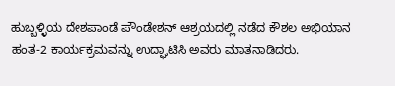ಹುಬ್ಬಳ್ಳಿಯ ದೇಶಪಾಂಡೆ ಪೌಂಡೇಶನ್ ಆಶ್ರಯದಲ್ಲಿ ನಡೆದ ಕೌಶಲ ಅಭಿಯಾನ ಹಂತ-2 ಕಾರ್ಯಕ್ರಮವನ್ನು ಉದ್ಘಾಟಿಸಿ ಅವರು ಮಾತನಾಡಿದರು.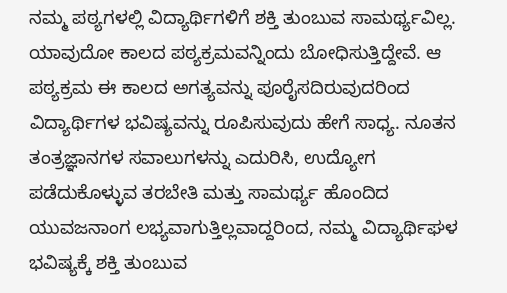ನಮ್ಮ ಪಠ್ಯಗಳಲ್ಲಿ ವಿದ್ಯಾರ್ಥಿಗಳಿಗೆ ಶಕ್ತಿ ತುಂಬುವ ಸಾಮರ್ಥ್ಯವಿಲ್ಲ. ಯಾವುದೋ ಕಾಲದ ಪಠ್ಯಕ್ರಮವನ್ನಿಂದು ಬೋಧಿಸುತ್ತಿದ್ದೇವೆ. ಆ ಪಠ್ಯಕ್ರಮ ಈ ಕಾಲದ ಅಗತ್ಯವನ್ನು ಪೂರೈಸದಿರುವುದರಿಂದ ವಿದ್ಯಾರ್ಥಿಗಳ ಭವಿಷ್ಯವನ್ನು ರೂಪಿಸುವುದು ಹೇಗೆ ಸಾಧ್ಯ. ನೂತನ ತಂತ್ರಜ್ಞಾನಗಳ ಸವಾಲುಗಳನ್ನು ಎದುರಿಸಿ, ಉದ್ಯೋಗ ಪಡೆದುಕೊಳ್ಳುವ ತರಬೇತಿ ಮತ್ತು ಸಾಮರ್ಥ್ಯ ಹೊಂದಿದ ಯುವಜನಾಂಗ ಲಭ್ಯವಾಗುತ್ತಿಲ್ಲವಾದ್ದರಿಂದ, ನಮ್ಮ ವಿದ್ಯಾರ್ಥಿಘಳ ಭವಿಷ್ಯಕ್ಕೆ ಶಕ್ತಿ ತುಂಬುವ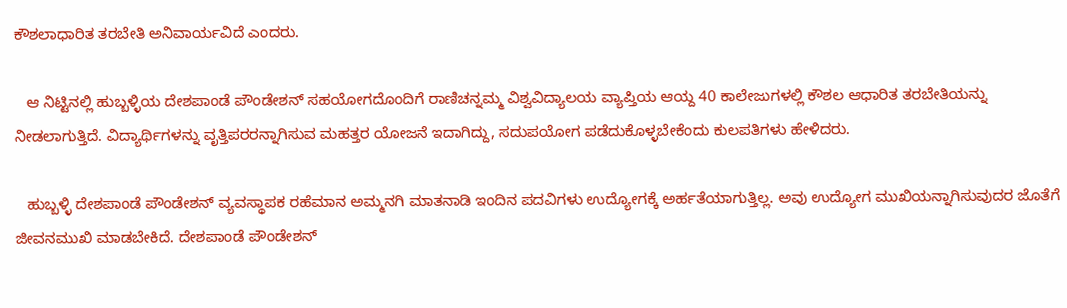ಕೌಶಲಾಧಾರಿತ ತರಬೇತಿ ಅನಿವಾರ್ಯವಿದೆ ಎಂದರು.

   ಆ ನಿಟ್ಟಿನಲ್ಲಿ ಹುಬ್ಬಳ್ಳಿಯ ದೇಶಪಾಂಡೆ ಪೌಂಡೇಶನ್ ಸಹಯೋಗದೊಂದಿಗೆ ರಾಣಿಚನ್ನಮ್ಮ ವಿಶ್ವವಿದ್ಯಾಲಯ ವ್ಯಾಪ್ತಿಯ ಆಯ್ದ 40 ಕಾಲೇಜುಗಳಲ್ಲಿ ಕೌಶಲ ಆಧಾರಿತ ತರಬೇತಿಯನ್ನು ನೀಡಲಾಗುತ್ತಿದೆ. ವಿದ್ಯಾರ್ಥಿಗಳನ್ನು ವೃತ್ತಿಪರರನ್ನಾಗಿಸುವ ಮಹತ್ತರ ಯೋಜನೆ ಇದಾಗಿದ್ದು, ಸದುಪಯೋಗ ಪಡೆದುಕೊಳ್ಳಬೇಕೆಂದು ಕುಲಪತಿಗಳು ಹೇಳಿದರು.

   ಹುಬ್ಬಳ್ಳಿ ದೇಶಪಾಂಡೆ ಪೌಂಡೇಶನ್ ವ್ಯವಸ್ಥಾಪಕ ರಹೆಮಾನ ಅಮ್ಮನಗಿ ಮಾತನಾಡಿ ಇಂದಿನ ಪದವಿಗಳು ಉದ್ಯೋಗಕ್ಕೆ ಅರ್ಹತೆಯಾಗುತ್ತಿಲ್ಲ. ಅವು ಉದ್ಯೋಗ ಮುಖಿಯನ್ನಾಗಿಸುವುದರ ಜೊತೆಗೆ ಜೀವನಮುಖಿ ಮಾಡಬೇಕಿದೆ. ದೇಶಪಾಂಡೆ ಪೌಂಡೇಶನ್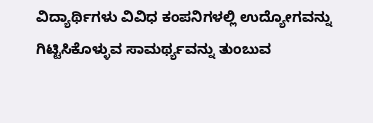ವಿದ್ಯಾರ್ಥಿಗಳು ವಿವಿಧ ಕಂಪನಿಗಳಲ್ಲಿ ಉದ್ಯೋಗವನ್ನು ಗಿಟ್ಟಿಸಿಕೊಳ್ಳುವ ಸಾಮರ್ಥ್ಯವನ್ನು ತುಂಬುವ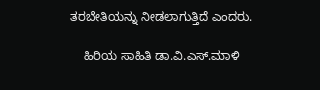ತರಬೇತಿಯನ್ನು ನೀಡಲಾಗುತ್ತಿದೆ ಎಂದರು.

    ಹಿರಿಯ ಸಾಹಿತಿ ಡಾ.ವಿ.ಎಸ್‌.ಮಾಳಿ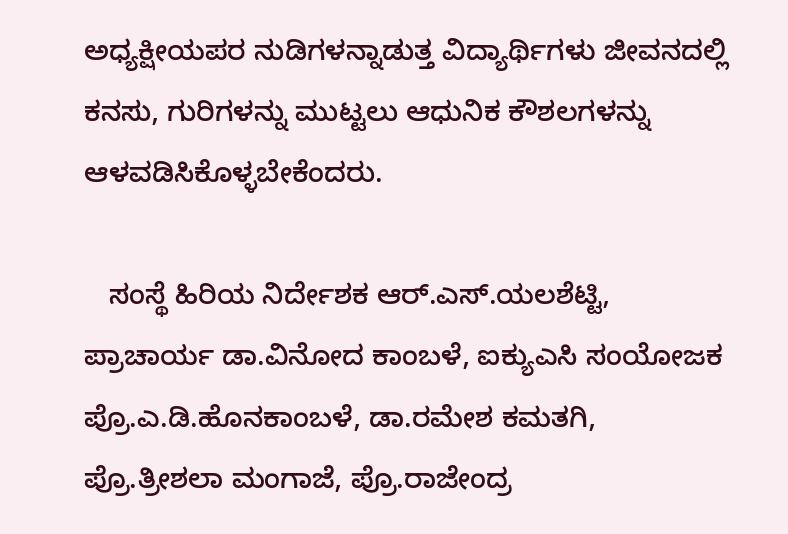ಅಧ್ಯಕ್ಷೀಯಪರ ನುಡಿಗಳನ್ನಾಡುತ್ತ ವಿದ್ಯಾರ್ಥಿಗಳು ಜೀವನದಲ್ಲಿ ಕನಸು, ಗುರಿಗಳನ್ನು ಮುಟ್ಟಲು ಆಧುನಿಕ ಕೌಶಲಗಳನ್ನು ಆಳವಡಿಸಿಕೊಳ್ಳಬೇಕೆಂದರು.

   ಸಂಸ್ಥೆ ಹಿರಿಯ ನಿರ್ದೇಶಕ ಆರ್‌.ಎಸ್‌.ಯಲಶೆಟ್ಟಿ, ಪ್ರಾಚಾರ್ಯ ಡಾ.ವಿನೋದ ಕಾಂಬಳೆ, ಐಕ್ಯುಎಸಿ ಸಂಯೋಜಕ ಪ್ರೊ.ಎ.ಡಿ.ಹೊನಕಾಂಬಳೆ, ಡಾ.ರಮೇಶ ಕಮತಗಿ, ಪ್ರೊ.ತ್ರೀಶಲಾ ಮಂಗಾಜೆ, ಪ್ರೊ.ರಾಜೇಂದ್ರ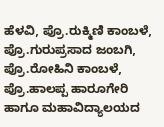ಹೆಳವಿ, ಪ್ರೊ.ರುಕ್ಮಿಣಿ ಕಾಂಬಳೆ, ಪ್ರೊ.ಗುರುಪ್ರಸಾದ ಜಂಬಗಿ, ಪ್ರೊ.ರೋಹಿನಿ ಕಾಂಬಳೆ, ಪ್ರೊ.ಹಾಲಪ್ಪ ಹಾರೂಗೇರಿ ಹಾಗೂ ಮಹಾವಿದ್ಯಾಲಯದ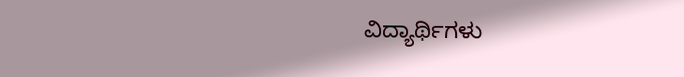ವಿದ್ಯಾರ್ಥಿಗಳು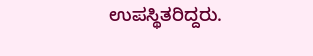ಉಪಸ್ಥಿತರಿದ್ದರು.